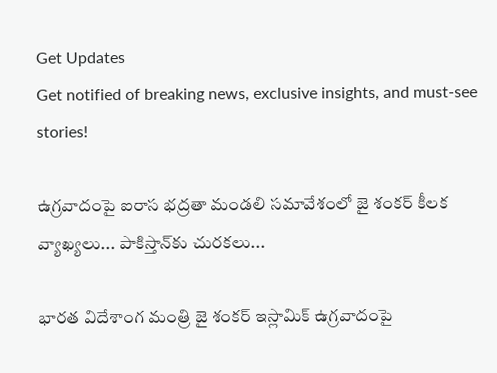Get Updates
Get notified of breaking news, exclusive insights, and must-see stories!

ఉగ్రవాదంపై ఐరాస భద్రతా మండలి సమావేశంలో జై శంకర్ కీలక వ్యాఖ్యలు... పాకిస్తాన్‌కు చురకలు...

భారత విదేశాంగ మంత్రి జై శంకర్ ఇస్లామిక్ ఉగ్రవాదంపై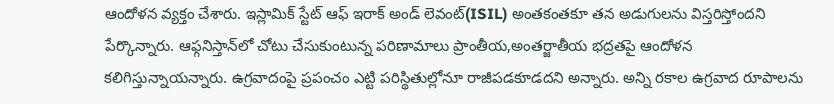ఆందోళన వ్యక్తం చేశారు. ఇస్లామిక్ స్టేట్ ఆఫ్ ఇరాక్ అండ్ లెవంట్(ISIL) అంతకంతకూ తన అడుగులను విస్తరిస్తోందని పేర్కొన్నారు. ఆఫ్గనిస్తాన్‌లో చోటు చేసుకుంటున్న పరిణామాలు ప్రాంతీయ,అంతర్జాతీయ భద్రతపై ఆందోళన కలిగిస్తున్నాయన్నారు. ఉగ్రవాదంపై ప్రపంచం ఎట్టి పరిస్థితుల్లోనూ రాజీపడకూడదని అన్నారు. అన్ని రకాల ఉగ్రవాద రూపాలను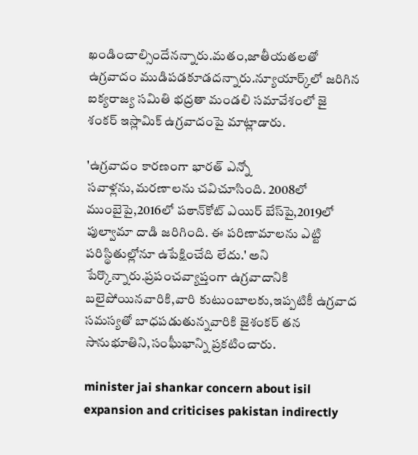ఖండించాల్సిందేనన్నారు.మతం,జాతీయతలతో ఉగ్రవాదం ముడిపడకూడదన్నారు.న్యూయార్క్‌లో జరిగిన ఐక్యరాజ్య సమితి భద్రతా మండలి సమావేశంలో జై శంకర్ ఇస్లామిక్ ఉగ్రవాదంపై మాట్లాడారు.

'ఉగ్రవాదం కారణంగా భారత్ ఎన్నో సవాళ్లను,మరణాలను చవిచూసింది. 2008లో ముంబైపై,2016లో పఠాన్‌కోట్‌ ఎయిర్ బేస్‌పై,2019లో పుల్వామా దాడి జరిగింది. ఈ పరిణామాలను ఎట్టి పరిస్థితుల్లోనూ ఉపేక్షించేది లేదు.' అని పేర్కొన్నారు.ప్రపంచవ్యాప్తంగా ఉగ్రవాదానికి బలైపోయినవారికి,వారి కుటుంబాలకు,ఇప్పటికీ ఉగ్రవాద సమస్యతో బాధపడుతున్నవారికి జైశంకర్ తన సానుభూతిని,సంఘీభాన్ని ప్రకటించారు.

minister jai shankar concern about isil expansion and criticises pakistan indirectly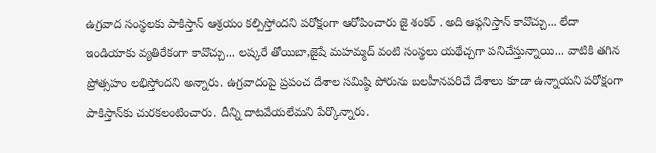ఉగ్రవాద సంస్థలకు పాకిస్తాన్ ఆశ్రయం కల్పిస్తోందని పరోక్షంగా ఆరోపించారు జై శంకర్ . అది ఆఫ్గనిస్తాన్ కావొచ్చు... లేదా ఇండియాకు వ్యతిరేకంగా కావొచ్చు... లష్కరే తోయిబా,జైషే మహమ్మద్ వంటి సంస్థలు యథేచ్చగా పనిచేస్తున్నాయి... వాటికి తగిన ప్రోత్సహం లభిస్తోందని అన్నారు. ఉగ్రవాదంపై ప్రపంచ దేశాల సమిష్ఠి పోరును బలహీనపరిచే దేశాలు కూడా ఉన్నాయని పరోక్షంగా పాకిస్తాన్‌కు చురకలంటించారు. దీన్ని దాటవేయలేమని పేర్కొన్నారు.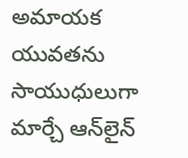అమాయక యువతను సాయుధులుగా మార్చే ఆన్‌లైన్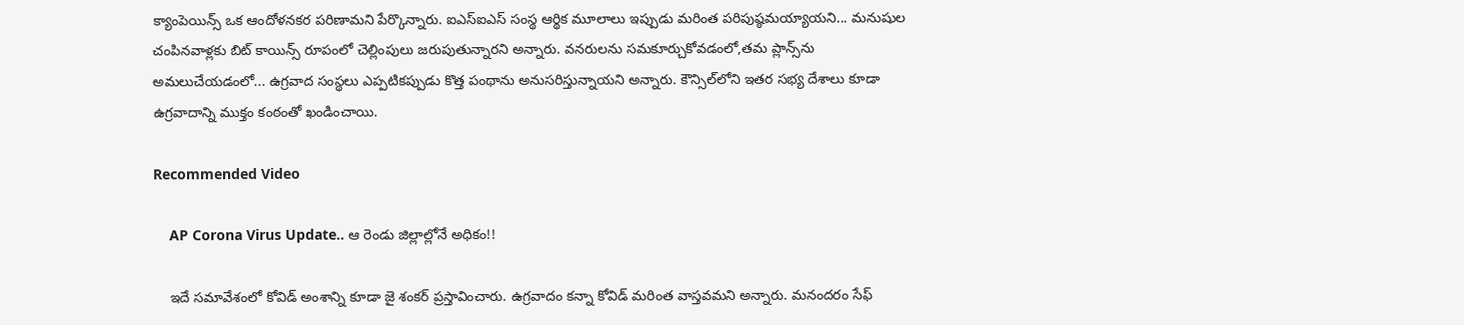క్యాంపెయిన్స్ ఒక ఆందోళనకర పరిణామని పేర్కొన్నారు. ఐఎస్ఐఎస్ సంస్థ ఆర్థిక మూలాలు ఇప్పుడు మరింత పరిపుష్ఠమయ్యాయని... మనుషుల చంపినవాళ్లకు బిట్ కాయిన్స్ రూపంలో చెల్లింపులు జరుపుతున్నారని అన్నారు. వనరులను సమకూర్చుకోవడంలో,తమ ప్లాన్స్‌ను అమలుచేయడంలో... ఉగ్రవాద సంస్థలు ఎప్పటికప్పుడు కొత్త పంథాను అనుసరిస్తున్నాయని అన్నారు. కౌన్సిల్‌లోని ఇతర సభ్య దేశాలు కూడా ఉగ్రవాదాన్ని ముక్తం కంఠంతో ఖండించాయి.

Recommended Video

    AP Corona Virus Update.. ఆ రెండు జిల్లాల్లోనే అధికం!!

    ఇదే సమావేశంలో కోవిడ్ అంశాన్ని కూడా జై శంకర్ ప్రస్తావించారు. ఉగ్రవాదం కన్నా కోవిడ్ మరింత వాస్తవమని అన్నారు. మనందరం సేఫ్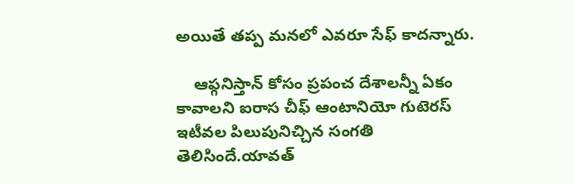అయితే తప్ప మనలో ఎవరూ సేఫ్ కాదన్నారు.

    ఆఫ్గనిస్తాన్ కోసం ప్రపంచ దేశాలన్నీ ఏకం కావాలని ఐరాస చీఫ్ ఆంటానియో గుటెరస్ ఇటీవల పిలుపునిచ్చిన సంగతి తెలిసిందే.యావత్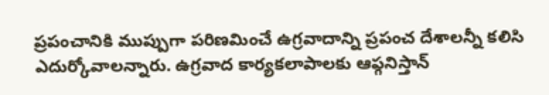ప్రపంచానికి ముప్పుగా పరిణమించే ఉగ్రవాదాన్ని ప్రపంచ దేశాలన్నీ కలిసి ఎదుర్కోవాలన్నారు. ఉగ్రవాద కార్యకలాపాలకు ఆఫ్గనిస్తాన్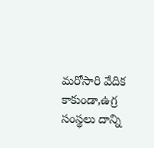మరోసారి వేదిక కాకుండా,ఉగ్ర సంస్థలు దాన్ని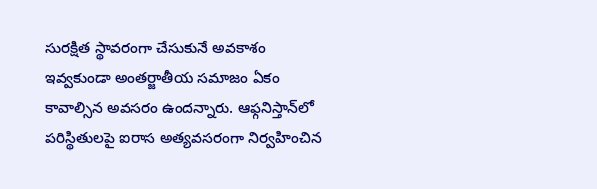సురక్షిత స్థావరంగా చేసుకునే అవకాశం ఇవ్వకుండా అంతర్జాతీయ సమాజం ఏకం కావాల్సిన అవసరం ఉందన్నారు. ఆఫ్గనిస్తాన్‌లో పరిస్థితులపై ఐరాస అత్యవసరంగా నిర్వహించిన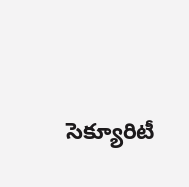సెక్యూరిటీ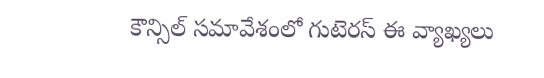కౌన్సిల్ సమావేశంలో గుటెరస్ ఈ వ్యాఖ్యలు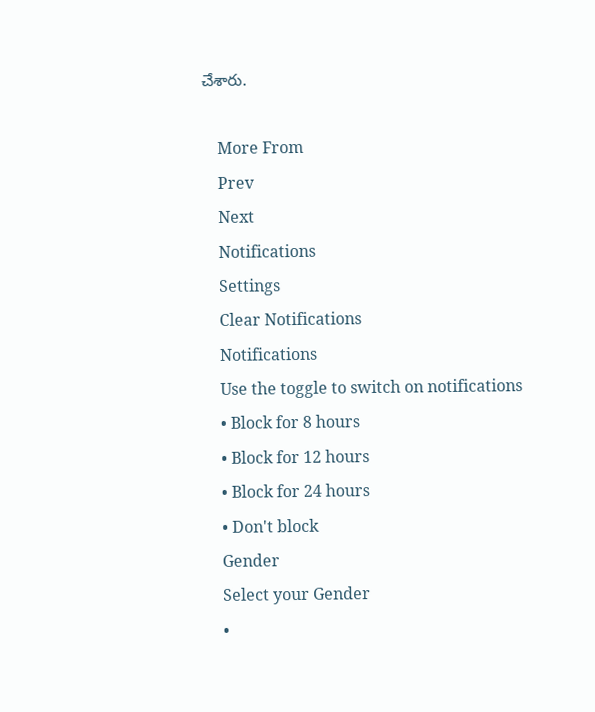చేశారు.

    More From
    Prev
    Next
    Notifications
    Settings
    Clear Notifications
    Notifications
    Use the toggle to switch on notifications
    • Block for 8 hours
    • Block for 12 hours
    • Block for 24 hours
    • Don't block
    Gender
    Select your Gender
    •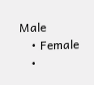Male
    • Female
    •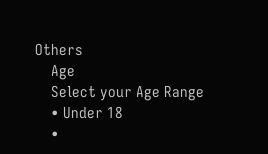Others
    Age
    Select your Age Range
    • Under 18
    •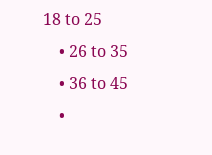18 to 25
    • 26 to 35
    • 36 to 45
    •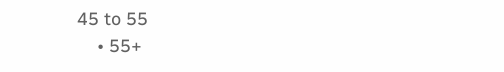45 to 55
    • 55+